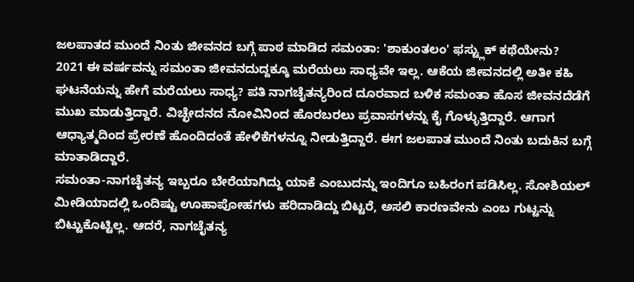ಜಲಪಾತದ ಮುಂದೆ ನಿಂತು ಜೀವನದ ಬಗ್ಗೆ ಪಾಠ ಮಾಡಿದ ಸಮಂತಾ: 'ಶಾಕುಂತಲಂ' ಫಸ್ಟ್ಲುಕ್ ಕಥೆಯೇನು?
2021 ಈ ವರ್ಷವನ್ನು ಸಮಂತಾ ಜೀವನದುದ್ದಕ್ಕೂ ಮರೆಯಲು ಸಾಧ್ಯವೇ ಇಲ್ಲ. ಆಕೆಯ ಜೀವನದಲ್ಲಿ ಅತೀ ಕಹಿ ಘಟನೆಯನ್ನು ಹೇಗೆ ಮರೆಯಲು ಸಾಧ್ಯ? ಪತಿ ನಾಗಚೈತನ್ಯರಿಂದ ದೂರವಾದ ಬಳಿಕ ಸಮಂತಾ ಹೊಸ ಜೀವನದೆಡೆಗೆ ಮುಖ ಮಾಡುತ್ತಿದ್ದಾರೆ. ವಿಚ್ಛೇದನದ ನೋವಿನಿಂದ ಹೊರಬರಲು ಪ್ರವಾಸಗಳನ್ನು ಕೈ ಗೊಳ್ಳುತ್ತಿದ್ದಾರೆ. ಆಗಾಗ ಆಧ್ಯಾತ್ಮದಿಂದ ಪ್ರೇರಣೆ ಹೊಂದಿದಂತೆ ಹೇಳಿಕೆಗಳನ್ನೂ ನೀಡುತ್ತಿದ್ದಾರೆ. ಈಗ ಜಲಪಾತ ಮುಂದೆ ನಿಂತು ಬದುಕಿನ ಬಗ್ಗೆ ಮಾತಾಡಿದ್ದಾರೆ.
ಸಮಂತಾ-ನಾಗಚೈತನ್ಯ ಇಬ್ಬರೂ ಬೇರೆಯಾಗಿದ್ದು ಯಾಕೆ ಎಂಬುದನ್ನು ಇಂದಿಗೂ ಬಹಿರಂಗ ಪಡಿಸಿಲ್ಲ. ಸೋಶಿಯಲ್ ಮೀಡಿಯಾದಲ್ಲಿ ಒಂದಿಷ್ಟು ಊಹಾಪೋಹಗಳು ಹರಿದಾಡಿದ್ದು ಬಿಟ್ಟರೆ, ಅಸಲಿ ಕಾರಣವೇನು ಎಂಬ ಗುಟ್ಟನ್ನು ಬಿಟ್ಟುಕೊಟ್ಟಿಲ್ಲ. ಆದರೆ, ನಾಗಚೈತನ್ಯ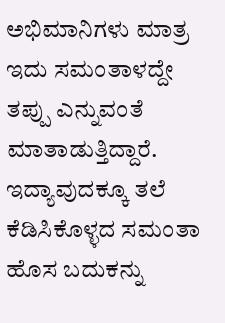ಅಭಿಮಾನಿಗಳು ಮಾತ್ರ ಇದು ಸಮಂತಾಳದ್ದೇ ತಪ್ಪು ಎನ್ನುವಂತೆ ಮಾತಾಡುತ್ತಿದ್ದಾರೆ. ಇದ್ಯಾವುದಕ್ಕೂ ತಲೆ ಕೆಡಿಸಿಕೊಳ್ಳದ ಸಮಂತಾ ಹೊಸ ಬದುಕನ್ನು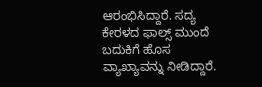ಆರಂಭಿಸಿದ್ದಾರೆ. ಸದ್ಯ ಕೇರಳದ ಫಾಲ್ಸ್ ಮುಂದೆ ಬದುಕಿಗೆ ಹೊಸ ವ್ಯಾಖ್ಯಾವನ್ನು ನೀಡಿದ್ದಾರೆ.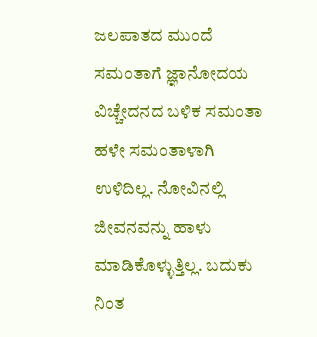ಜಲಪಾತದ ಮುಂದೆ ಸಮಂತಾಗೆ ಜ್ಞಾನೋದಯ
ವಿಚ್ಚೇದನದ ಬಳಿಕ ಸಮಂತಾ ಹಳೇ ಸಮಂತಾಳಾಗಿ ಉಳಿದಿಲ್ಲ. ನೋವಿನಲ್ಲಿ ಜೀವನವನ್ನು ಹಾಳು ಮಾಡಿಕೊಳ್ಳುತ್ತಿಲ್ಲ. ಬದುಕು ನಿಂತ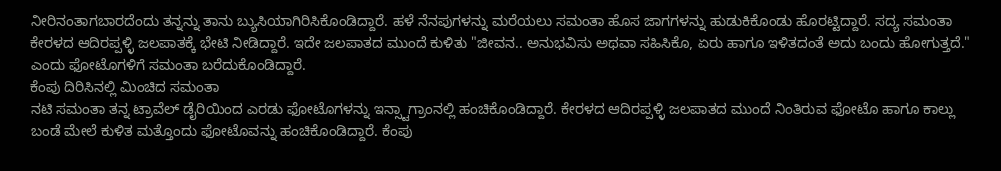ನೀರಿನಂತಾಗಬಾರದೆಂದು ತನ್ನನ್ನು ತಾನು ಬ್ಯುಸಿಯಾಗಿರಿಸಿಕೊಂಡಿದ್ದಾರೆ. ಹಳೆ ನೆನಪುಗಳನ್ನು ಮರೆಯಲು ಸಮಂತಾ ಹೊಸ ಜಾಗಗಳನ್ನು ಹುಡುಕಿಕೊಂಡು ಹೊರಟ್ಟಿದ್ದಾರೆ. ಸದ್ಯ ಸಮಂತಾ ಕೇರಳದ ಆದಿರಪ್ಪಳ್ಳಿ ಜಲಪಾತಕ್ಕೆ ಭೇಟಿ ನೀಡಿದ್ದಾರೆ. ಇದೇ ಜಲಪಾತದ ಮುಂದೆ ಕುಳಿತು "ಜೀವನ.. ಅನುಭವಿಸು ಅಥವಾ ಸಹಿಸಿಕೊ, ಏರು ಹಾಗೂ ಇಳಿತದಂತೆ ಅದು ಬಂದು ಹೋಗುತ್ತದೆ." ಎಂದು ಫೋಟೊಗಳಿಗೆ ಸಮಂತಾ ಬರೆದುಕೊಂಡಿದ್ದಾರೆ.
ಕೆಂಪು ದಿರಿಸಿನಲ್ಲಿ ಮಿಂಚಿದ ಸಮಂತಾ
ನಟಿ ಸಮಂತಾ ತನ್ನ ಟ್ರಾವೆಲ್ ಡೈರಿಯಿಂದ ಎರಡು ಫೋಟೊಗಳನ್ನು ಇನ್ಸ್ಟಾಗ್ರಾಂನಲ್ಲಿ ಹಂಚಿಕೊಂಡಿದ್ದಾರೆ. ಕೇರಳದ ಆದಿರಪ್ಪಳ್ಳಿ ಜಲಪಾತದ ಮುಂದೆ ನಿಂತಿರುವ ಫೋಟೊ ಹಾಗೂ ಕಾಲ್ಲು ಬಂಡೆ ಮೇಲೆ ಕುಳಿತ ಮತ್ತೊಂದು ಫೋಟೊವನ್ನು ಹಂಚಿಕೊಂಡಿದ್ದಾರೆ. ಕೆಂಪು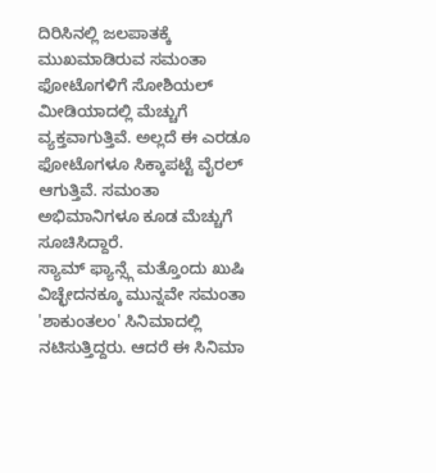ದಿರಿಸಿನಲ್ಲಿ ಜಲಪಾತಕ್ಕೆ ಮುಖಮಾಡಿರುವ ಸಮಂತಾ ಫೋಟೊಗಳಿಗೆ ಸೋಶಿಯಲ್ ಮೀಡಿಯಾದಲ್ಲಿ ಮೆಚ್ಚುಗೆ ವ್ಯಕ್ತವಾಗುತ್ತಿವೆ. ಅಲ್ಲದೆ ಈ ಎರಡೂ ಫೋಟೊಗಳೂ ಸಿಕ್ಕಾಪಟ್ಟೆ ವೈರಲ್ ಆಗುತ್ತಿವೆ. ಸಮಂತಾ ಅಭಿಮಾನಿಗಳೂ ಕೂಡ ಮೆಚ್ಚುಗೆ ಸೂಚಿಸಿದ್ದಾರೆ.
ಸ್ಯಾಮ್ ಫ್ಯಾನ್ಸ್ಗೆ ಮತ್ತೊಂದು ಖುಷಿ
ವಿಚ್ಛೇದನಕ್ಕೂ ಮುನ್ನವೇ ಸಮಂತಾ 'ಶಾಕುಂತಲಂ' ಸಿನಿಮಾದಲ್ಲಿ ನಟಿಸುತ್ತಿದ್ದರು. ಆದರೆ ಈ ಸಿನಿಮಾ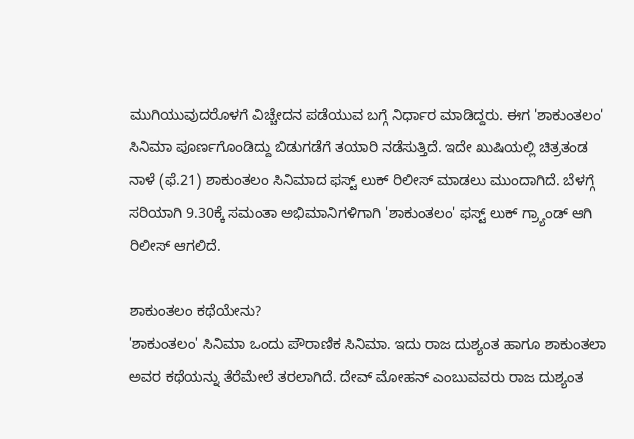ಮುಗಿಯುವುದರೊಳಗೆ ವಿಚ್ಚೇದನ ಪಡೆಯುವ ಬಗ್ಗೆ ನಿರ್ಧಾರ ಮಾಡಿದ್ದರು. ಈಗ 'ಶಾಕುಂತಲಂ' ಸಿನಿಮಾ ಪೂರ್ಣಗೊಂಡಿದ್ದು ಬಿಡುಗಡೆಗೆ ತಯಾರಿ ನಡೆಸುತ್ತಿದೆ. ಇದೇ ಖುಷಿಯಲ್ಲಿ ಚಿತ್ರತಂಡ ನಾಳೆ (ಫೆ.21) ಶಾಕುಂತಲಂ ಸಿನಿಮಾದ ಫಸ್ಟ್ ಲುಕ್ ರಿಲೀಸ್ ಮಾಡಲು ಮುಂದಾಗಿದೆ. ಬೆಳಗ್ಗೆ ಸರಿಯಾಗಿ 9.30ಕ್ಕೆ ಸಮಂತಾ ಅಭಿಮಾನಿಗಳಿಗಾಗಿ 'ಶಾಕುಂತಲಂ' ಫಸ್ಟ್ ಲುಕ್ ಗ್ರ್ಯಾಂಡ್ ಆಗಿ ರಿಲೀಸ್ ಆಗಲಿದೆ.

ಶಾಕುಂತಲಂ ಕಥೆಯೇನು?
'ಶಾಕುಂತಲಂ' ಸಿನಿಮಾ ಒಂದು ಪೌರಾಣಿಕ ಸಿನಿಮಾ. ಇದು ರಾಜ ದುಶ್ಯಂತ ಹಾಗೂ ಶಾಕುಂತಲಾ ಅವರ ಕಥೆಯನ್ನು ತೆರೆಮೇಲೆ ತರಲಾಗಿದೆ. ದೇವ್ ಮೋಹನ್ ಎಂಬುವವರು ರಾಜ ದುಶ್ಯಂತ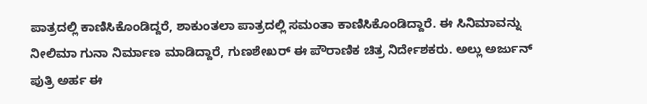ಪಾತ್ರದಲ್ಲಿ ಕಾಣಿಸಿಕೊಂಡಿದ್ದರೆ, ಶಾಕುಂತಲಾ ಪಾತ್ರದಲ್ಲಿ ಸಮಂತಾ ಕಾಣಿಸಿಕೊಂಡಿದ್ದಾರೆ. ಈ ಸಿನಿಮಾವನ್ನು ನೀಲಿಮಾ ಗುನಾ ನಿರ್ಮಾಣ ಮಾಡಿದ್ದಾರೆ, ಗುಣಶೇಖರ್ ಈ ಪೌರಾಣಿಕ ಚಿತ್ರ ನಿರ್ದೇಶಕರು. ಅಲ್ಲು ಅರ್ಜುನ್ ಪುತ್ರಿ ಅರ್ಹ ಈ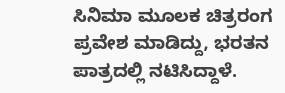ಸಿನಿಮಾ ಮೂಲಕ ಚಿತ್ರರಂಗ ಪ್ರವೇಶ ಮಾಡಿದ್ದು, ಭರತನ ಪಾತ್ರದಲ್ಲಿ ನಟಿಸಿದ್ದಾಳೆ.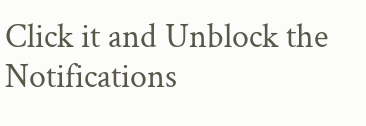Click it and Unblock the Notifications